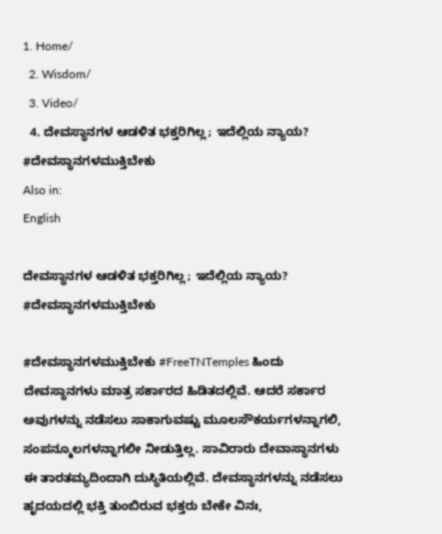1. Home/
  2. Wisdom/
  3. Video/
  4. ದೇವಸ್ಥಾನಗಳ ಆಡಳಿತ ಭಕ್ತರಿಗಿಲ್ಲ; ಇದೆಲ್ಲಿಯ ನ್ಯಾಯ? #ದೇವಸ್ಥಾನಗಳಮುಕ್ತಿಬೇಕು
Also in:
English

ದೇವಸ್ಥಾನಗಳ ಆಡಳಿತ ಭಕ್ತರಿಗಿಲ್ಲ; ಇದೆಲ್ಲಿಯ ನ್ಯಾಯ? #ದೇವಸ್ಥಾನಗಳಮುಕ್ತಿಬೇಕು

#ದೇವಸ್ಥಾನಗಳಮುಕ್ತಿಬೇಕು #FreeTNTemples ಹಿಂದು ದೇವಸ್ಥಾನಗಳು ಮಾತ್ರ ಸರ್ಕಾರದ ಹಿಡಿತದಲ್ಲಿವೆ. ಆದರೆ ಸರ್ಕಾರ ಅವುಗಳನ್ನು ನಡೆಸಲು ಸಾಕಾಗುವಷ್ಟು ಮೂಲಸೌಕರ್ಯಗಳನ್ನಾಗಲಿ, ಸಂಪನ್ಮೂಲಗಳನ್ನಾಗಲೀ ನೀಡುತ್ತಿಲ್ಲ. ಸಾವಿರಾರು ದೇವಾಸ್ಥಾನಗಳು ಈ ತಾರತಮ್ಯದಿಂದಾಗಿ ದುಸ್ಥಿತಿಯಲ್ಲಿವೆ. ದೇವಸ್ಥಾನಗಳನ್ನು ನಡೆಸಲು ಹೃದಯದಲ್ಲಿ ಭಕ್ತಿ ತುಂಬಿರುವ ಭಕ್ತರು ಬೇಕೇ ವಿನಃ,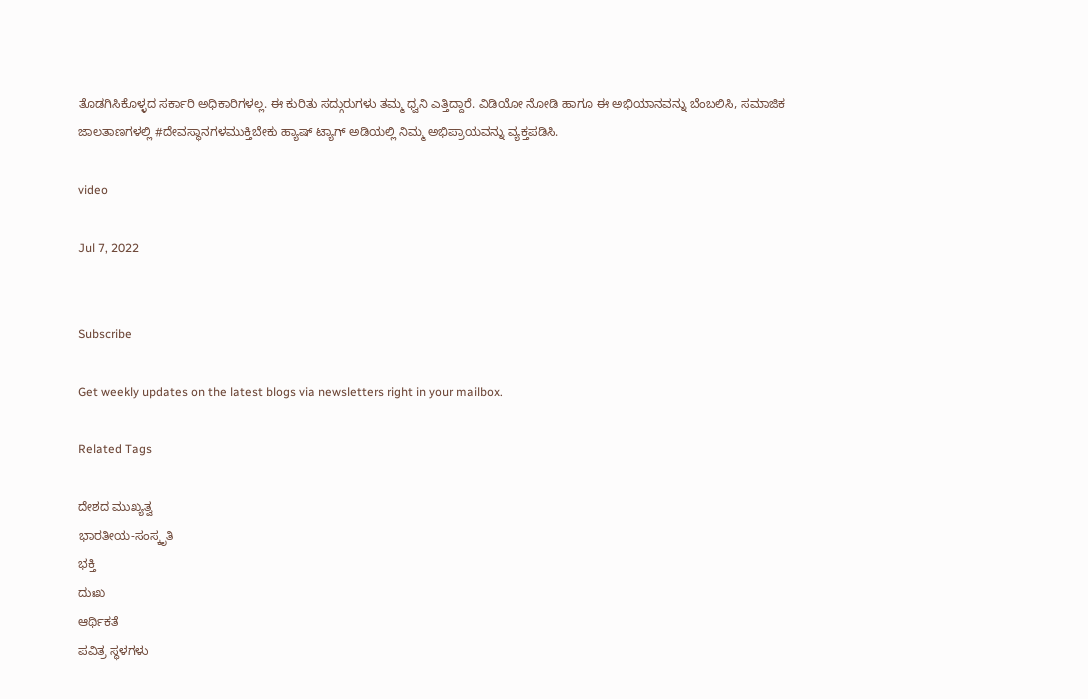ತೊಡಗಿಸಿಕೊಳ್ಳದ ಸರ್ಕಾರಿ ಅಧಿಕಾರಿಗಳಲ್ಲ. ಈ ಕುರಿತು ಸದ್ಗುರುಗಳು ತಮ್ಮ ಧ್ವನಿ ಎತ್ತಿದ್ದಾರೆ. ವಿಡಿಯೋ ನೋಡಿ ಹಾಗೂ ಈ ಅಭಿಯಾನವನ್ನು ಬೆಂಬಲಿಸಿ, ಸಮಾಜಿಕ ಜಾಲತಾಣಗಳಲ್ಲಿ #ದೇವಸ್ಥಾನಗಳಮುಕ್ತಿಬೇಕು ಹ್ಯಾಷ್ ಟ್ಯಾಗ್ ಅಡಿಯಲ್ಲಿ ನಿಮ್ಮ ಅಭಿಪ್ರಾಯವನ್ನು ವ್ಯಕ್ತಪಡಿಸಿ.

video

Jul 7, 2022


Subscribe

Get weekly updates on the latest blogs via newsletters right in your mailbox.

Related Tags

ದೇಶದ ಮುಖ್ಯತ್ವ
ಭಾರತೀಯ-ಸಂಸ್ಕೃತಿ
ಭಕ್ತಿ
ದುಃಖ
ಆರ್ಥಿಕತೆ
ಪವಿತ್ರ ಸ್ಥಳಗಳು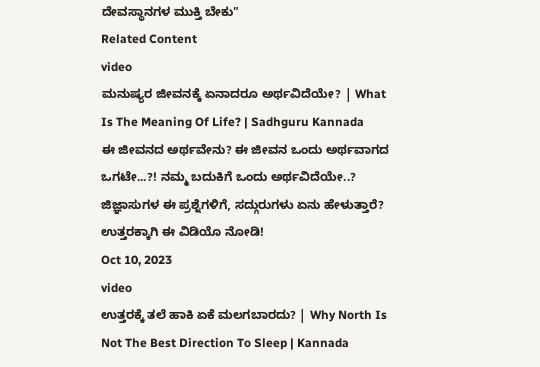ದೇವಸ್ಥಾನಗಳ ಮುಕ್ತಿ ಬೇಕು"
Related Content
video
ಮನುಷ್ಯರ ಜೀವನಕ್ಕೆ ಏನಾದರೂ ಅರ್ಥವಿದೆಯೇ? | What Is The Meaning Of Life? | Sadhguru Kannada
ಈ ಜೀವನದ ಅರ್ಥವೇನು? ಈ ಜೀವನ ಒಂದು ಅರ್ಥವಾಗದ ಒಗಟೇ...?! ನಮ್ಮ ಬದುಕಿಗೆ ಒಂದು ಅರ್ಥವಿದೆಯೇ..? ಜಿಜ್ಞಾಸುಗಳ ಈ ಪ್ರಶ್ನೆಗಳಿಗೆ, ಸದ್ಗುರುಗಳು ಏನು ಹೇಳುತ್ತಾರೆ? ಉತ್ತರಕ್ಕಾಗಿ ಈ ವಿಡಿಯೊ ನೋಡಿ!
Oct 10, 2023
video
ಉತ್ತರಕ್ಕೆ ತಲೆ ಹಾಕಿ ಏಕೆ ಮಲಗಬಾರದು? | Why North Is Not The Best Direction To Sleep | Kannada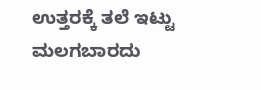ಉತ್ತರಕ್ಕೆ ತಲೆ ಇಟ್ಟು ಮಲಗಬಾರದು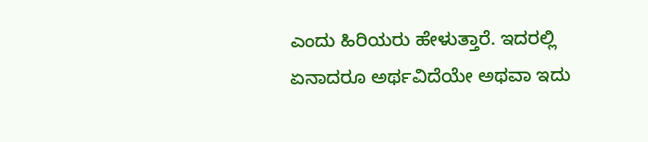ಎಂದು ಹಿರಿಯರು ಹೇಳುತ್ತಾರೆ. ಇದರಲ್ಲಿ ಏನಾದರೂ ಅರ್ಥವಿದೆಯೇ ಅಥವಾ ಇದು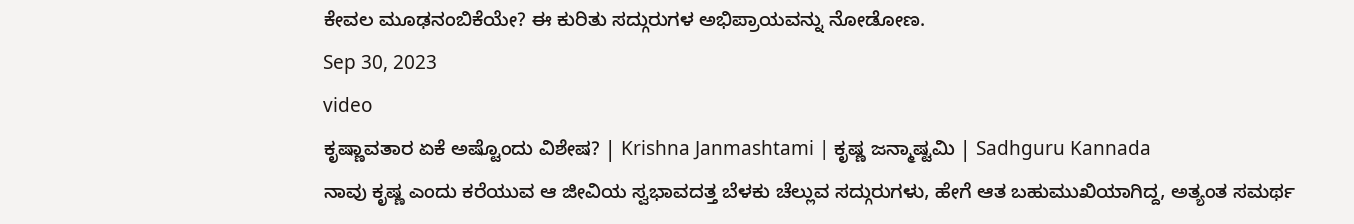ಕೇವಲ ಮೂಢನಂಬಿಕೆಯೇ? ಈ ಕುರಿತು ಸದ್ಗುರುಗಳ ಅಭಿಪ್ರಾಯವನ್ನು ನೋಡೋಣ.
Sep 30, 2023
video
ಕೃಷ್ಣಾವತಾರ ಏಕೆ ಅಷ್ಟೊಂದು ವಿಶೇಷ? | Krishna Janmashtami | ಕೃಷ್ಣ ಜನ್ಮಾಷ್ಟಮಿ | Sadhguru Kannada
ನಾವು ಕೃಷ್ಣ ಎಂದು ಕರೆಯುವ ಆ ಜೀವಿಯ ಸ್ವಭಾವದತ್ತ ಬೆಳಕು ಚೆಲ್ಲುವ ಸದ್ಗುರುಗಳು, ಹೇಗೆ ಆತ ಬಹುಮುಖಿಯಾಗಿದ್ದ, ಅತ್ಯಂತ ಸಮರ್ಥ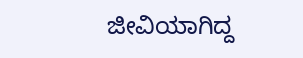ಜೀವಿಯಾಗಿದ್ದ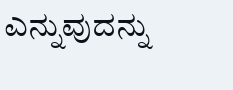ಎನ್ನುವುದನ್ನು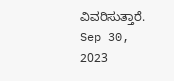ವಿವರಿಸುತ್ತಾರೆ.
Sep 30, 2023